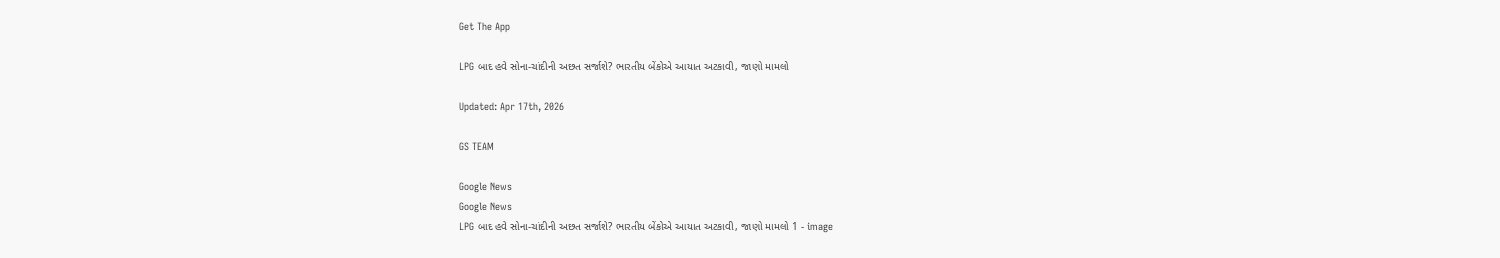Get The App

LPG બાદ હવે સોના-ચાંદીની અછત સર્જાશે? ભારતીય બેંકોએ આયાત અટકાવી, જાણો મામલો

Updated: Apr 17th, 2026

GS TEAM

Google News
Google News
LPG બાદ હવે સોના-ચાંદીની અછત સર્જાશે? ભારતીય બેંકોએ આયાત અટકાવી, જાણો મામલો 1 - image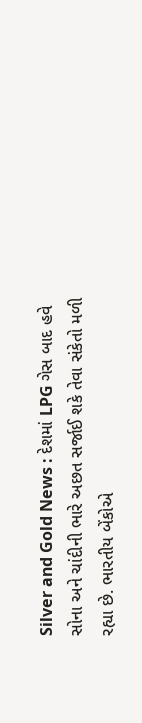Silver and Gold News : દેશમાં LPG ગેસ બાદ હવે સોના અને ચાંદીની ભારે અછત સર્જાઈ શકે તેવા સંકેતો મળી રહ્યા છે. ભારતીય બેંકોએ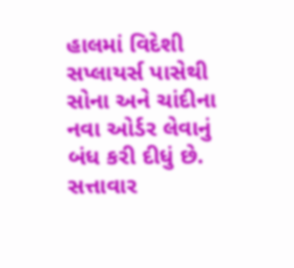હાલમાં વિદેશી સપ્લાયર્સ પાસેથી સોના અને ચાંદીના નવા ઓર્ડર લેવાનું બંધ કરી દીધું છે. સત્તાવાર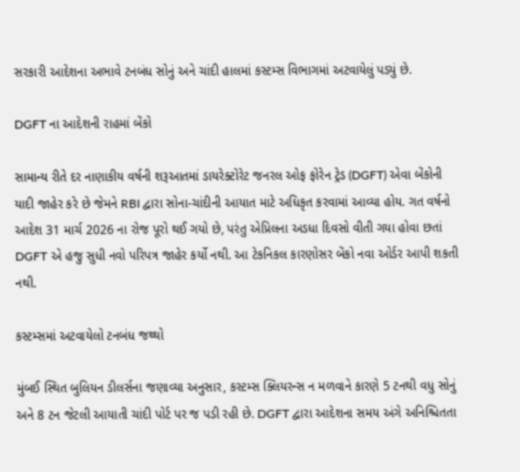સરકારી આદેશના અભાવે ટનબંધ સોનું અને ચાંદી હાલમાં કસ્ટમ્સ વિભાગમાં અટવાયેલું પડ્યું છે.

DGFT ના આદેશની રાહમાં બેંકો

સામાન્ય રીતે દર નાણાકીય વર્ષની શરૂઆતમાં ડાયરેક્ટોરેટ જનરલ ઓફ ફોરેન ટ્રેડ (DGFT) એવા બેંકોની યાદી જાહેર કરે છે જેમને RBI દ્વારા સોના-ચાંદીની આયાત માટે અધિકૃત કરવામાં આવ્યા હોય. ગત વર્ષનો આદેશ 31 માર્ચ 2026 ના રોજ પૂરો થઈ ગયો છે, પરંતુ એપ્રિલના અડધા દિવસો વીતી ગયા હોવા છતાં DGFT એ હજુ સુધી નવો પરિપત્ર જાહેર કર્યો નથી. આ ટેકનિકલ કારણોસર બેંકો નવા ઓર્ડર આપી શકતી નથી.

કસ્ટમ્સમાં અટવાયેલો ટનબંધ જથ્થો

મુંબઈ સ્થિત બુલિયન ડીલર્સના જણાવ્યા અનુસાર, કસ્ટમ્સ ક્લિયરન્સ ન મળવાને કારણે 5 ટનથી વધુ સોનું અને 8 ટન જેટલી આયાતી ચાંદી પોર્ટ પર જ પડી રહી છે. DGFT દ્વારા આદેશના સમય અંગે અનિશ્ચિતતા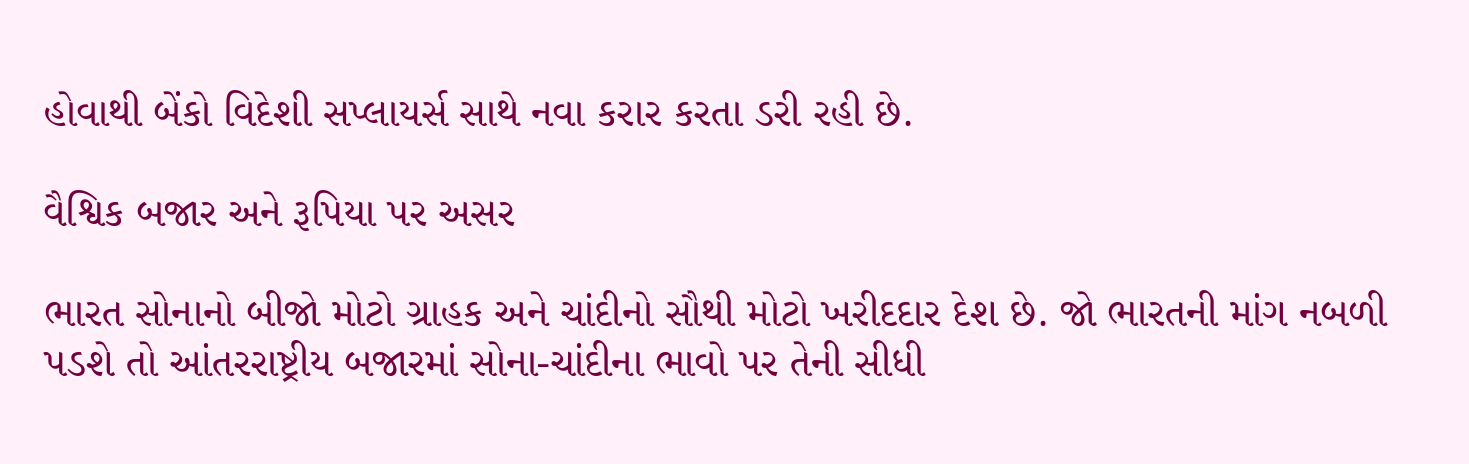હોવાથી બેંકો વિદેશી સપ્લાયર્સ સાથે નવા કરાર કરતા ડરી રહી છે.

વૈશ્વિક બજાર અને રૂપિયા પર અસર

ભારત સોનાનો બીજો મોટો ગ્રાહક અને ચાંદીનો સૌથી મોટો ખરીદદાર દેશ છે. જો ભારતની માંગ નબળી પડશે તો આંતરરાષ્ટ્રીય બજારમાં સોના-ચાંદીના ભાવો પર તેની સીધી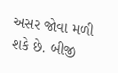અસર જોવા મળી શકે છે. બીજી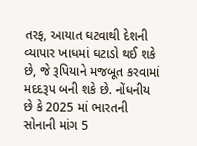તરફ, આયાત ઘટવાથી દેશની વ્યાપાર ખાધમાં ઘટાડો થઈ શકે છે, જે રૂપિયાને મજબૂત કરવામાં મદદરૂપ બની શકે છે. નોંધનીય છે કે 2025 માં ભારતની સોનાની માંગ 5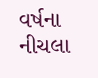વર્ષના નીચલા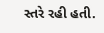સ્તરે રહી હતી.